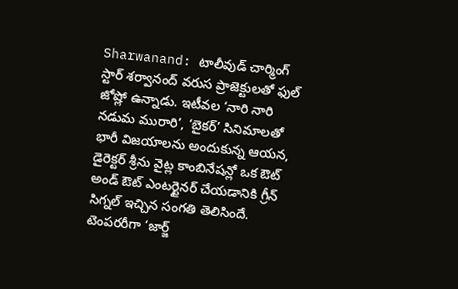Sharwanand: టాలీవుడ్ చార్మింగ్ స్టార్ శర్వానంద్ వరుస ప్రాజెక్టులతో ఫుల్ జోష్లో ఉన్నాడు. ఇటీవల ‘నారి నారి నడుమ మురారి’, ‘బైకర్’ సినిమాలతో భారీ విజయాలను అందుకున్న ఆయన, డైరెక్టర్ శ్రీను వైట్ల కాంబినేషన్లో ఒక ఔట్ అండ్ ఔట్ ఎంటర్టైనర్ చేయడానికి గ్రీన్ సిగ్నల్ ఇచ్చిన సంగతి తెలిసిందే. టెంపరరీగా ‘జార్జ్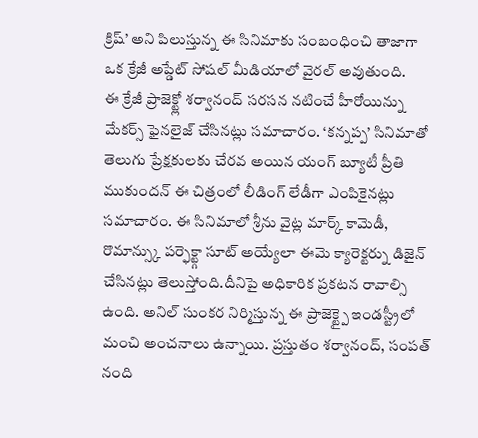క్రిష్’ అని పిలుస్తున్న ఈ సినిమాకు సంబంధించి తాజాగా ఒక క్రేజీ అప్డేట్ సోషల్ మీడియాలో వైరల్ అవుతుంది.
ఈ క్రేజీ ప్రాజెక్ట్లో శర్వానంద్ సరసన నటించే హీరోయిన్ను మేకర్స్ ఫైనలైజ్ చేసినట్లు సమాచారం. ‘కన్నప్ప’ సినిమాతో తెలుగు ప్రేక్షకులకు చేరవ అయిన యంగ్ బ్యూటీ ప్రీతి ముకుందన్ ఈ చిత్రంలో లీడింగ్ లేడీగా ఎంపికైనట్లు సమాచారం. ఈ సినిమాలో శ్రీను వైట్ల మార్క్ కామెడీ, రొమాన్స్కు పర్ఫెక్ట్గా సూట్ అయ్యేలా ఈమె క్యారెక్టర్ను డిజైన్ చేసినట్లు తెలుస్తోంది.దీనిపై అధికారిక ప్రకటన రావాల్సి ఉంది. అనిల్ సుంకర నిర్మిస్తున్న ఈ ప్రాజెక్ట్పై ఇండస్ట్రీలో మంచి అంచనాలు ఉన్నాయి. ప్రస్తుతం శర్వానంద్, సంపత్ నంది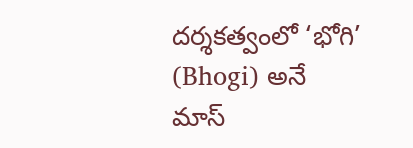దర్శకత్వంలో ‘భోగి’ (Bhogi) అనే మాస్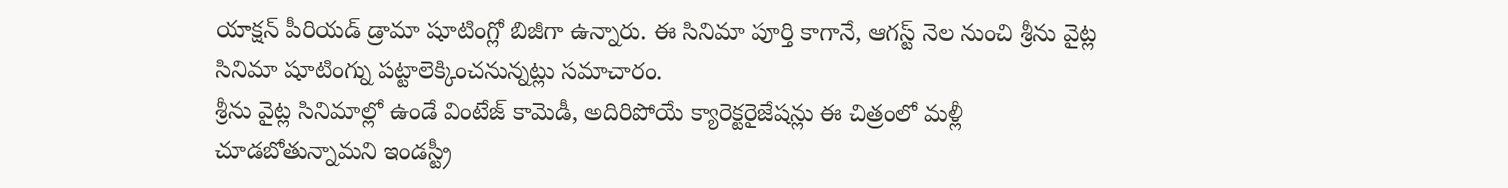యాక్షన్ పీరియడ్ డ్రామా షూటింగ్లో బిజీగా ఉన్నారు. ఈ సినిమా పూర్తి కాగానే, ఆగస్ట్ నెల నుంచి శ్రీను వైట్ల సినిమా షూటింగ్ను పట్టాలెక్కించనున్నట్లు సమాచారం.
శ్రీను వైట్ల సినిమాల్లో ఉండే వింటేజ్ కామెడీ, అదిరిపోయే క్యారెక్టరైజేషన్లు ఈ చిత్రంలో మళ్లీ చూడబోతున్నామని ఇండస్ట్రీ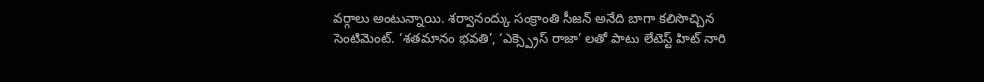వర్గాలు అంటున్నాయి. శర్వానంద్కు సంక్రాంతి సీజన్ అనేది బాగా కలిసొచ్చిన సెంటిమెంట్. ‘శతమానం భవతి’, ‘ఎక్స్ప్రెస్ రాజా’ లతో పాటు లేటెస్ట్ హిట్ నారి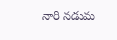నారి నడుమ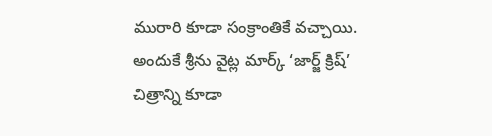మురారి కూడా సంక్రాంతికే వచ్చాయి. అందుకే శ్రీను వైట్ల మార్క్ ‘జార్జ్ క్రిష్’ చిత్రాన్ని కూడా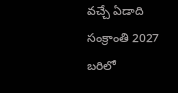వచ్చే ఏడాది సంక్రాంతి 2027 బరిలో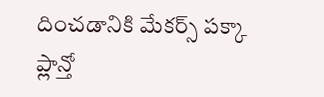దించడానికి మేకర్స్ పక్కా ప్లాన్తో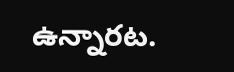ఉన్నారట.